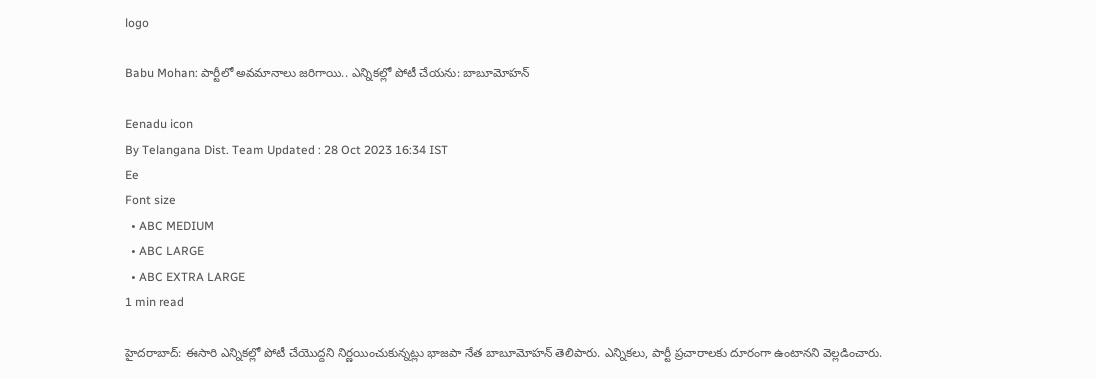logo

Babu Mohan: పార్టీలో అవమానాలు జరిగాయి.. ఎన్నికల్లో పోటీ చేయను: బాబూమోహన్‌

Eenadu icon
By Telangana Dist. Team Updated : 28 Oct 2023 16:34 IST
Ee
Font size
  • ABC MEDIUM
  • ABC LARGE
  • ABC EXTRA LARGE
1 min read

హైదరాబాద్‌: ఈసారి ఎన్నికల్లో పోటీ చేయొద్దని నిర్ణయించుకున్నట్లు భాజపా నేత బాబూమోహన్‌ తెలిపారు. ఎన్నికలు, పార్టీ ప్రచారాలకు దూరంగా ఉంటానని వెల్లడించారు.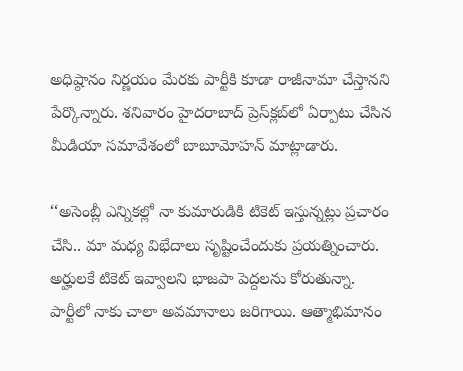అధిష్ఠానం నిర్ణయం మేరకు పార్టీకి కూడా రాజీనామా చేస్తానని పేర్కొన్నారు. శనివారం హైదరాబాద్‌ ప్రెస్‌క్లబ్‌లో ఏర్పాటు చేసిన మీడియా సమావేశంలో బాబూమోహన్‌ మాట్లాడారు.

‘‘అసెంబ్లీ ఎన్నికల్లో నా కుమారుడికి టికెట్‌ ఇస్తున్నట్లు ప్రచారం చేసి.. మా మధ్య విభేదాలు సృష్టించేందుకు ప్రయత్నించారు. అర్హులకే టికెట్‌ ఇవ్వాలని భాజపా పెద్దలను కోరుతున్నా. పార్టీలో నాకు చాలా అవమానాలు జరిగాయి. ఆత్మాభిమానం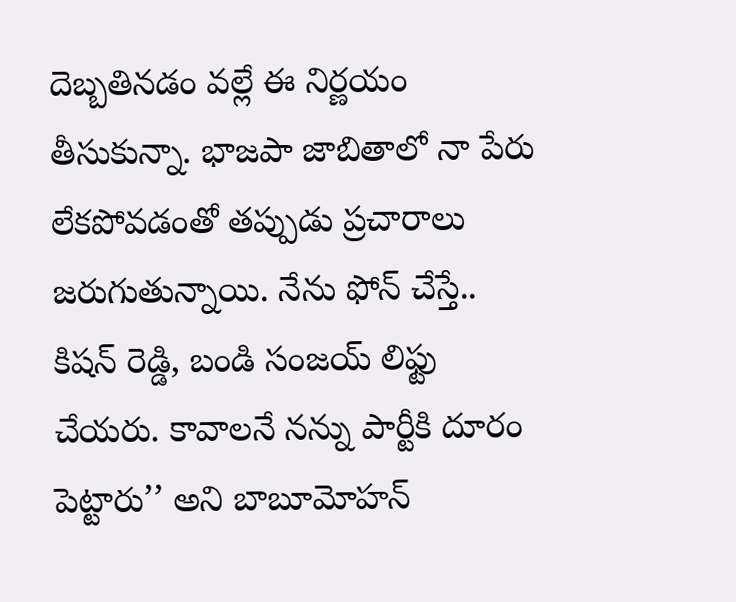దెబ్బతినడం వల్లే ఈ నిర్ణయం తీసుకున్నా. భాజపా జాబితాలో నా పేరు లేకపోవడంతో తప్పుడు ప్రచారాలు జరుగుతున్నాయి. నేను ఫోన్‌ చేస్తే.. కిషన్‌ రెడ్డి, బండి సంజయ్‌ లిఫ్టు చేయరు. కావాలనే నన్ను పార్టీకి దూరం పెట్టారు’’ అని బాబూమోహన్‌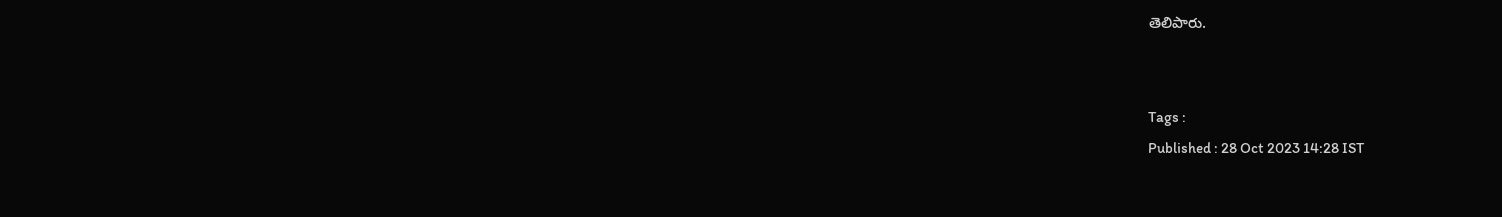తెలిపారు.


Tags :
Published : 28 Oct 2023 14:28 IST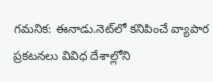గమనిక: ఈనాడు.నెట్‌లో కనిపించే వ్యాపార ప్రకటనలు వివిధ దేశాల్లోని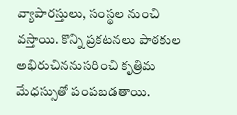వ్యాపారస్తులు, సంస్థల నుంచి వస్తాయి. కొన్ని ప్రకటనలు పాఠకుల అభిరుచిననుసరించి కృత్రిమ మేధస్సుతో పంపబడతాయి.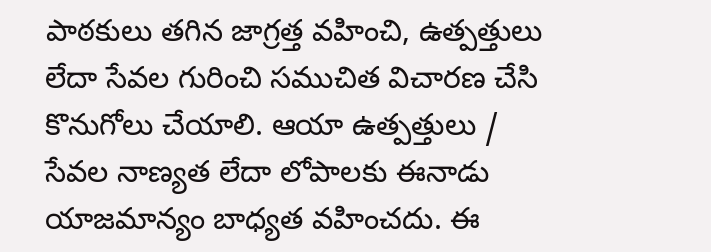పాఠకులు తగిన జాగ్రత్త వహించి, ఉత్పత్తులు లేదా సేవల గురించి సముచిత విచారణ చేసి కొనుగోలు చేయాలి. ఆయా ఉత్పత్తులు / సేవల నాణ్యత లేదా లోపాలకు ఈనాడు యాజమాన్యం బాధ్యత వహించదు. ఈ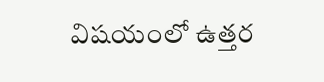విషయంలో ఉత్తర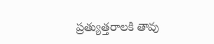ప్రత్యుత్తరాలకి తావు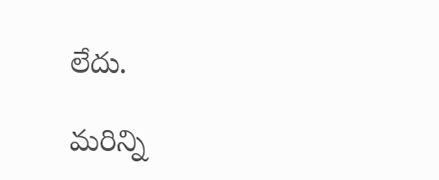లేదు.

మరిన్ని